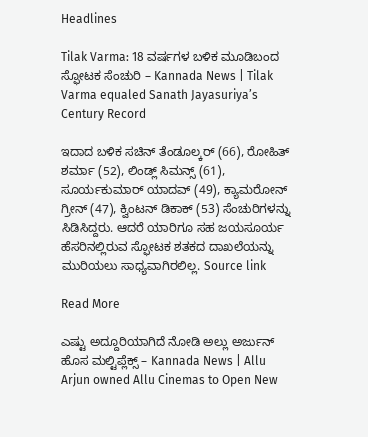Headlines

Tilak Varma: 18 ವರ್ಷಗಳ ಬಳಿಕ ಮೂಡಿಬಂದ ಸ್ಫೋಟಕ ಸೆಂಚುರಿ – Kannada News | Tilak Varma equaled Sanath Jayasuriya’s Century Record

ಇದಾದ ಬಳಿಕ ಸಚಿನ್ ತೆಂಡೂಲ್ಕರ್ (66), ರೋಹಿತ್ ಶರ್ಮಾ (52), ಲಿಂಡ್ಲ್ ಸಿಮನ್ಸ್ (61), ಸೂರ್ಯಕುಮಾರ್ ಯಾದವ್ (49), ಕ್ಯಾಮರೋನ್ ಗ್ರೀನ್ (47), ಕ್ವಿಂಟನ್ ಡಿಕಾಕ್ (53) ಸೆಂಚುರಿಗಳನ್ನು ಸಿಡಿಸಿದ್ದರು. ಆದರೆ ಯಾರಿಗೂ ಸಹ ಜಯಸೂರ್ಯ ಹೆಸರಿನಲ್ಲಿರುವ ಸ್ಫೋಟಕ ಶತಕದ ದಾಖಲೆಯನ್ನು ಮುರಿಯಲು ಸಾಧ್ಯವಾಗಿರಲಿಲ್ಲ. Source link

Read More

ಎಷ್ಟು ಅದ್ದೂರಿಯಾಗಿದೆ ನೋಡಿ ಅಲ್ಲು ಅರ್ಜುನ್ ಹೊಸ ಮಲ್ಟಿಪ್ಲೆಕ್ಸ್ – Kannada News | Allu Arjun owned Allu Cinemas to Open New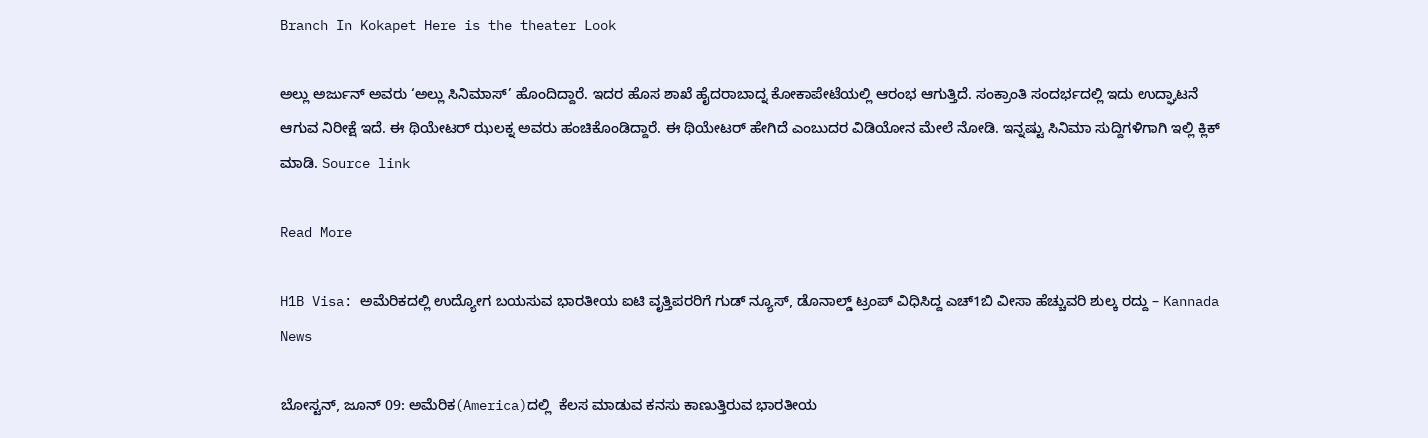Branch In Kokapet Here is the theater Look

ಅಲ್ಲು ಅರ್ಜುನ್ ಅವರು ‘ಅಲ್ಲು ಸಿನಿಮಾಸ್’ ಹೊಂದಿದ್ದಾರೆ. ಇದರ ಹೊಸ ಶಾಖೆ ಹೈದರಾಬಾದ್ನ ಕೋಕಾಪೇಟೆಯಲ್ಲಿ ಆರಂಭ ಆಗುತ್ತಿದೆ. ಸಂಕ್ರಾಂತಿ ಸಂದರ್ಭದಲ್ಲಿ ಇದು ಉದ್ಘಾಟನೆ ಆಗುವ ನಿರೀಕ್ಷೆ ಇದೆ. ಈ ಥಿಯೇಟರ್ ಝಲಕ್ನ ಅವರು ಹಂಚಿಕೊಂಡಿದ್ದಾರೆ. ಈ ಥಿಯೇಟರ್ ಹೇಗಿದೆ ಎಂಬುದರ ವಿಡಿಯೋನ ಮೇಲೆ ನೋಡಿ. ಇನ್ನಷ್ಟು ಸಿನಿಮಾ ಸುದ್ದಿಗಳಿಗಾಗಿ ಇಲ್ಲಿ ಕ್ಲಿಕ್ ಮಾಡಿ. Source link

Read More

H1B Visa: ಅಮೆರಿಕದಲ್ಲಿ ಉದ್ಯೋಗ ಬಯಸುವ ಭಾರತೀಯ ಐಟಿ ವೃತ್ತಿಪರರಿಗೆ ಗುಡ್ ನ್ಯೂಸ್, ಡೊನಾಲ್ಡ್ ಟ್ರಂಪ್ ವಿಧಿಸಿದ್ದ ಎಚ್1ಬಿ ವೀಸಾ ಹೆಚ್ಚುವರಿ ಶುಲ್ಕ ರದ್ದು – Kannada News

ಬೋಸ್ಟನ್, ಜೂನ್ 09: ಅಮೆರಿಕ(America)ದಲ್ಲಿ  ಕೆಲಸ ಮಾಡುವ ಕನಸು ಕಾಣುತ್ತಿರುವ ಭಾರತೀಯ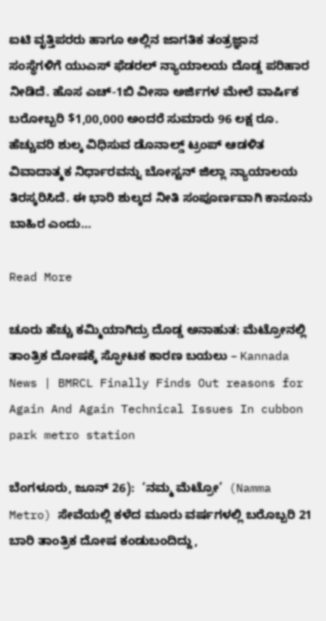ಐಟಿ ವೃತ್ತಿಪರರು ಹಾಗೂ ಅಲ್ಲಿನ ಜಾಗತಿಕ ತಂತ್ರಜ್ಞಾನ ಸಂಸ್ಥೆಗಳಿಗೆ ಯುಎಸ್ ಫೆಡರಲ್ ನ್ಯಾಯಾಲಯ ದೊಡ್ಡ ಪರಿಹಾರ ನೀಡಿದೆ. ಹೊಸ ಎಚ್-1ಬಿ ವೀಸಾ ಅರ್ಜಿಗಳ ಮೇಲೆ ವಾರ್ಷಿಕ ಬರೋಬ್ಬರಿ $1,00,000 ಅಂದರೆ ಸುಮಾರು 96 ಲಕ್ಷ ರೂ. ಹೆಚ್ಚುವರಿ ಶುಲ್ಕ ವಿಧಿಸುವ ಡೊನಾಲ್ಡ್ ಟ್ರಂಪ್ ಆಡಳಿತ ವಿವಾದಾತ್ಮಕ ನಿರ್ಧಾರವನ್ನು ಬೋಸ್ಟನ್ ಜಿಲ್ಲಾ ನ್ಯಾಯಾಲಯ ತಿರಸ್ಕರಿಸಿದೆ. ಈ ಭಾರಿ ಶುಲ್ಕದ ನೀತಿ ಸಂಪೂರ್ಣವಾಗಿ ಕಾನೂನು ಬಾಹಿರ ಎಂದು…

Read More

ಚೂರು ಹೆಚ್ಚು ಕಮ್ಮಿಯಾಗಿದ್ರು ದೊಡ್ಡ ಅನಾಹುತ: ಮೆಟ್ರೋನಲ್ಲಿ ತಾಂತ್ರಿಕ ದೋಷಕ್ಕೆ ಸ್ಫೋಟಕ ಕಾರಣ ಬಯಲು – Kannada News | BMRCL Finally Finds Out reasons for Again And Again Technical Issues In cubbon park metro station

ಬೆಂಗಳೂರು, ಜೂನ್ 26):  ‘ನಮ್ಮ ಮೆಟ್ರೋ’  (Namma Metro) ಸೇವೆಯಲ್ಲಿ ಕಳೆದ ಮೂರು ವರ್ಷಗಳಲ್ಲಿ ಬರೊಬ್ಬರಿ 21 ಬಾರಿ ತಾಂತ್ರಿಕ ದೋಷ ಕಂಡುಬಂದಿದ್ದು,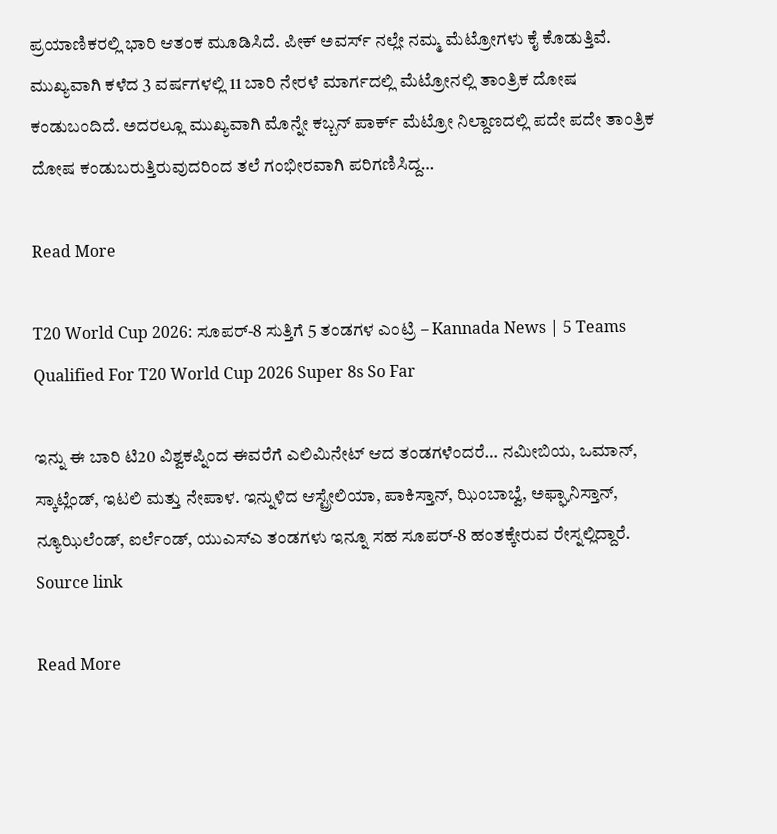ಪ್ರಯಾಣಿಕರಲ್ಲಿ ಭಾರಿ ಆತಂಕ ಮೂಡಿಸಿದೆ. ಪೀಕ್ ಅವರ್ಸ್ ನಲ್ಲೇ ನಮ್ಮ ಮೆಟ್ರೋಗಳು ಕೈ ಕೊಡುತ್ತಿವೆ. ಮುಖ್ಯವಾಗಿ ಕಳೆದ 3 ವರ್ಷಗಳಲ್ಲಿ 11 ಬಾರಿ ನೇರಳೆ ಮಾರ್ಗದಲ್ಲಿ ಮೆಟ್ರೋನಲ್ಲಿ ತಾಂತ್ರಿಕ ದೋಷ ಕಂಡುಬಂದಿದೆ. ಅದರಲ್ಲೂ ಮುಖ್ಯವಾಗಿ ಮೊನ್ನೇ ಕಬ್ಬನ್ ಪಾರ್ಕ್ ಮೆಟ್ರೋ ನಿಲ್ದಾಣದಲ್ಲಿ ಪದೇ ಪದೇ ತಾಂತ್ರಿಕ ದೋಷ ಕಂಡುಬರುತ್ತಿರುವುದರಿಂದ ತಲೆ ಗಂಭೀರವಾಗಿ ಪರಿಗಣಿಸಿದ್ದ…

Read More

T20 World Cup 2026: ಸೂಪರ್-8 ಸುತ್ತಿಗೆ 5 ತಂಡಗಳ ಎಂಟ್ರಿ – Kannada News | 5 Teams Qualified For T20 World Cup 2026 Super 8s So Far

ಇನ್ನು ಈ ಬಾರಿ ಟಿ20 ವಿಶ್ವಕಪ್ನಿಂದ ಈವರೆಗೆ ಎಲಿಮಿನೇಟ್ ಆದ ತಂಡಗಳೆಂದರೆ… ನಮೀಬಿಯ, ಒಮಾನ್, ಸ್ಕಾಟ್ಲೆಂಡ್, ಇಟಲಿ ಮತ್ತು ನೇಪಾಳ. ಇನ್ನುಳಿದ ಆಸ್ಟ್ರೇಲಿಯಾ, ಪಾಕಿಸ್ತಾನ್, ಝಿಂಬಾಬ್ವೆ, ಅಫ್ಘಾನಿಸ್ತಾನ್, ನ್ಯೂಝಿಲೆಂಡ್, ಐರ್ಲೆಂಡ್, ಯುಎಸ್ಎ ತಂಡಗಳು ಇನ್ನೂ ಸಹ ಸೂಪರ್-8 ಹಂತಕ್ಕೇರುವ ರೇಸ್ನಲ್ಲಿದ್ದಾರೆ. Source link

Read More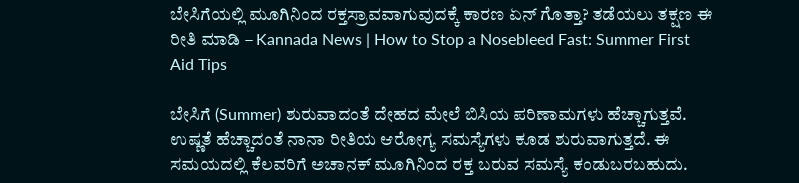ಬೇಸಿಗೆಯಲ್ಲಿ ಮೂಗಿನಿಂದ ರಕ್ತಸ್ರಾವವಾಗುವುದಕ್ಕೆ ಕಾರಣ ಏನ್ ಗೊತ್ತಾ? ತಡೆಯಲು ತಕ್ಷಣ ಈ ರೀತಿ ಮಾಡಿ – Kannada News | How to Stop a Nosebleed Fast: Summer First Aid Tips

ಬೇಸಿಗೆ (Summer) ಶುರುವಾದಂತೆ ದೇಹದ ಮೇಲೆ ಬಿಸಿಯ ಪರಿಣಾಮಗಳು ಹೆಚ್ಚಾಗುತ್ತವೆ. ಉಷ್ಣತೆ ಹೆಚ್ಚಾದಂತೆ ನಾನಾ ರೀತಿಯ ಆರೋಗ್ಯ ಸಮಸ್ಯೆಗಳು ಕೂಡ ಶುರುವಾಗುತ್ತದೆ. ಈ ಸಮಯದಲ್ಲಿ ಕೆಲವರಿಗೆ ಅಚಾನಕ್ ಮೂಗಿನಿಂದ ರಕ್ತ ಬರುವ ಸಮಸ್ಯೆ ಕಂಡುಬರಬಹುದು.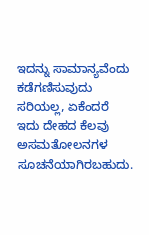ಇದನ್ನು ಸಾಮಾನ್ಯವೆಂದು ಕಡೆಗಣಿಸುವುದು ಸರಿಯಲ್ಲ, ಏಕೆಂದರೆ ಇದು ದೇಹದ ಕೆಲವು ಅಸಮತೋಲನಗಳ ಸೂಚನೆಯಾಗಿರಬಹುದು.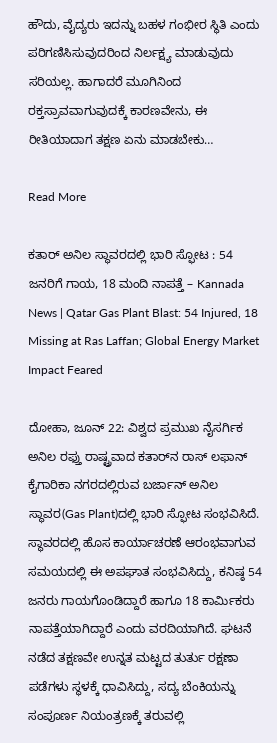ಹೌದು, ವೈದ್ಯರು ಇದನ್ನು ಬಹಳ ಗಂಭೀರ ಸ್ಥಿತಿ ಎಂದು ಪರಿಗಣಿಸಿಸುವುದರಿಂದ ನಿರ್ಲಕ್ಷ್ಯ ಮಾಡುವುದು ಸರಿಯಲ್ಲ. ಹಾಗಾದರೆ ಮೂಗಿನಿಂದ ರಕ್ತಸ್ರಾವವಾಗುವುದಕ್ಕೆ ಕಾರಣವೇನು, ಈ ರೀತಿಯಾದಾಗ ತಕ್ಷಣ ಏನು ಮಾಡಬೇಕು…

Read More

ಕತಾರ್ ಅನಿಲ ಸ್ಥಾವರದಲ್ಲಿ ಭಾರಿ ಸ್ಫೋಟ : 54 ಜನರಿಗೆ ಗಾಯ, 18 ಮಂದಿ ನಾಪತ್ತೆ – Kannada News | Qatar Gas Plant Blast: 54 Injured, 18 Missing at Ras Laffan; Global Energy Market Impact Feared

ದೋಹಾ, ಜೂನ್ 22: ವಿಶ್ವದ ಪ್ರಮುಖ ನೈಸರ್ಗಿಕ ಅನಿಲ ರಫ್ತು ರಾಷ್ಟ್ರವಾದ ಕತಾರ್‌ನ ರಾಸ್ ಲಫಾನ್ ಕೈಗಾರಿಕಾ ನಗರದಲ್ಲಿರುವ ಬರ್ಜಾನ್ ಅನಿಲ ಸ್ಥಾವರ(Gas Plant)ದಲ್ಲಿ ಭಾರಿ ಸ್ಫೋಟ ಸಂಭವಿಸಿದೆ. ಸ್ಥಾವರದಲ್ಲಿ ಹೊಸ ಕಾರ್ಯಾಚರಣೆ ಆರಂಭವಾಗುವ ಸಮಯದಲ್ಲಿ ಈ ಅಪಘಾತ ಸಂಭವಿಸಿದ್ದು, ಕನಿಷ್ಠ 54 ಜನರು ಗಾಯಗೊಂಡಿದ್ದಾರೆ ಹಾಗೂ 18 ಕಾರ್ಮಿಕರು ನಾಪತ್ತೆಯಾಗಿದ್ದಾರೆ ಎಂದು ವರದಿಯಾಗಿದೆ. ಘಟನೆ ನಡೆದ ತಕ್ಷಣವೇ ಉನ್ನತ ಮಟ್ಟದ ತುರ್ತು ರಕ್ಷಣಾ ಪಡೆಗಳು ಸ್ಥಳಕ್ಕೆ ಧಾವಿಸಿದ್ದು, ಸದ್ಯ ಬೆಂಕಿಯನ್ನು ಸಂಪೂರ್ಣ ನಿಯಂತ್ರಣಕ್ಕೆ ತರುವಲ್ಲಿ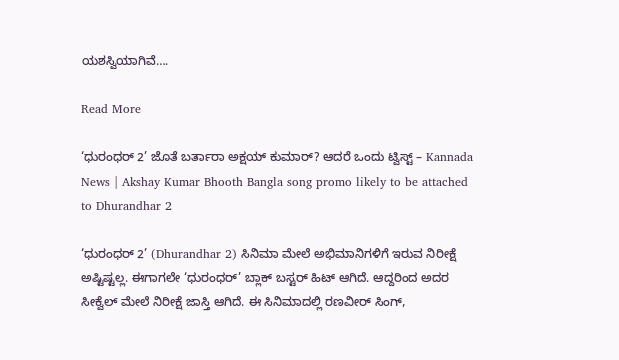ಯಶಸ್ವಿಯಾಗಿವೆ….

Read More

‘ಧುರಂಧರ್ 2’ ಜೊತೆ ಬರ್ತಾರಾ ಅಕ್ಷಯ್ ಕುಮಾರ್? ಆದರೆ ಒಂದು ಟ್ವಿಸ್ಟ್ – Kannada News | Akshay Kumar Bhooth Bangla song promo likely to be attached to Dhurandhar 2

‘ಧುರಂಧರ್ 2’ (Dhurandhar 2) ಸಿನಿಮಾ ಮೇಲೆ ಅಭಿಮಾನಿಗಳಿಗೆ ಇರುವ ನಿರೀಕ್ಷೆ ಅಷ್ಟಿಷ್ಟಲ್ಲ. ಈಗಾಗಲೇ ‘ಧುರಂಧರ್’ ಬ್ಲಾಕ್ ಬಸ್ಟರ್ ಹಿಟ್ ಆಗಿದೆ. ಆದ್ದರಿಂದ ಅದರ ಸೀಕ್ವೆಲ್ ಮೇಲೆ ನಿರೀಕ್ಷೆ ಜಾಸ್ತಿ ಆಗಿದೆ. ಈ ಸಿನಿಮಾದಲ್ಲಿ ರಣವೀರ್ ಸಿಂಗ್,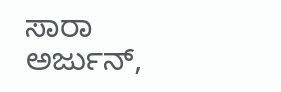ಸಾರಾ ಅರ್ಜುನ್,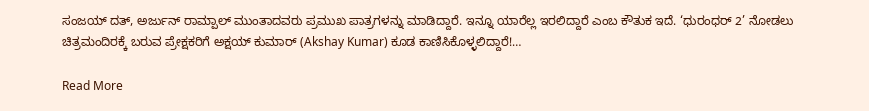ಸಂಜಯ್ ದತ್, ಅರ್ಜುನ್ ರಾಮ್ಪಾಲ್ ಮುಂತಾದವರು ಪ್ರಮುಖ ಪಾತ್ರಗಳನ್ನು ಮಾಡಿದ್ದಾರೆ. ಇನ್ನೂ ಯಾರೆಲ್ಲ ಇರಲಿದ್ದಾರೆ ಎಂಬ ಕೌತುಕ ಇದೆ. ‘ಧುರಂಧರ್ 2’ ನೋಡಲು ಚಿತ್ರಮಂದಿರಕ್ಕೆ ಬರುವ ಪ್ರೇಕ್ಷಕರಿಗೆ ಅಕ್ಷಯ್ ಕುಮಾರ್ (Akshay Kumar) ಕೂಡ ಕಾಣಿಸಿಕೊಳ್ಳಲಿದ್ದಾರೆ!…

Read More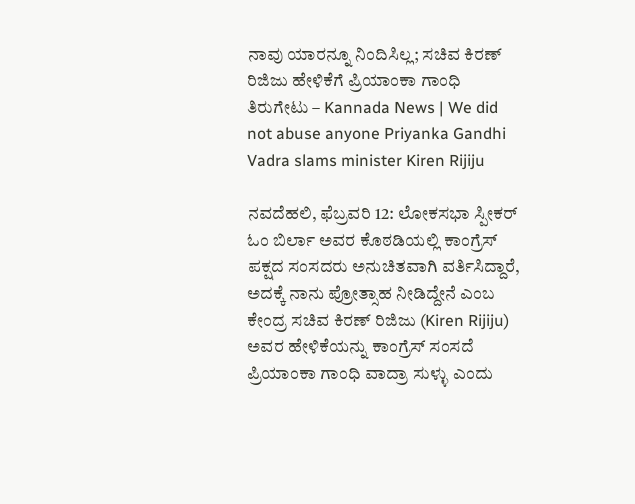ನಾವು ಯಾರನ್ನೂ ನಿಂದಿಸಿಲ್ಲ; ಸಚಿವ ಕಿರಣ್ ರಿಜಿಜು ಹೇಳಿಕೆಗೆ ಪ್ರಿಯಾಂಕಾ ಗಾಂಧಿ ತಿರುಗೇಟು – Kannada News | We did not abuse anyone Priyanka Gandhi Vadra slams minister Kiren Rijiju

ನವದೆಹಲಿ, ಫೆಬ್ರವರಿ 12: ಲೋಕಸಭಾ ಸ್ಪೀಕರ್ ಓಂ ಬಿರ್ಲಾ ಅವರ ಕೊಠಡಿಯಲ್ಲಿ ಕಾಂಗ್ರೆಸ್ ಪಕ್ಷದ ಸಂಸದರು ಅನುಚಿತವಾಗಿ ವರ್ತಿಸಿದ್ದಾರೆ, ಅದಕ್ಕೆ ನಾನು ಪ್ರೋತ್ಸಾಹ ನೀಡಿದ್ದೇನೆ ಎಂಬ ಕೇಂದ್ರ ಸಚಿವ ಕಿರಣ್ ರಿಜಿಜು (Kiren Rijiju) ಅವರ ಹೇಳಿಕೆಯನ್ನು ಕಾಂಗ್ರೆಸ್ ಸಂಸದೆ ಪ್ರಿಯಾಂಕಾ ಗಾಂಧಿ ವಾದ್ರಾ ಸುಳ್ಳು ಎಂದು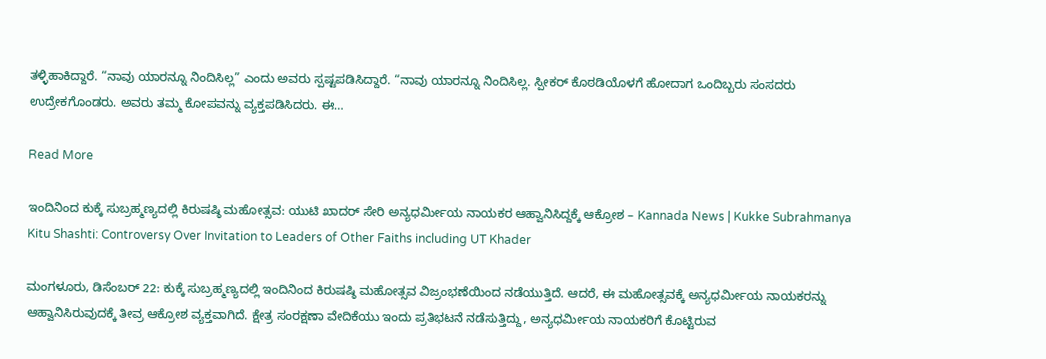ತಳ್ಳಿಹಾಕಿದ್ದಾರೆ. “ನಾವು ಯಾರನ್ನೂ ನಿಂದಿಸಿಲ್ಲ” ಎಂದು ಅವರು ಸ್ಪಷ್ಟಪಡಿಸಿದ್ದಾರೆ. “ನಾವು ಯಾರನ್ನೂ ನಿಂದಿಸಿಲ್ಲ. ಸ್ಪೀಕರ್ ಕೊಠಡಿಯೊಳಗೆ ಹೋದಾಗ ಒಂದಿಬ್ಬರು ಸಂಸದರು ಉದ್ರೇಕಗೊಂಡರು. ಅವರು ತಮ್ಮ ಕೋಪವನ್ನು ವ್ಯಕ್ತಪಡಿಸಿದರು. ಈ…

Read More

ಇಂದಿನಿಂದ ಕುಕ್ಕೆ ಸುಬ್ರಹ್ಮಣ್ಯದಲ್ಲಿ ಕಿರುಷಷ್ಠಿ ಮಹೋತ್ಸವ: ಯುಟಿ ಖಾದರ್ ಸೇರಿ ಅನ್ಯಧರ್ಮೀಯ ನಾಯಕರ ಆಹ್ವಾನಿಸಿದ್ದಕ್ಕೆ ಆಕ್ರೋಶ – Kannada News | Kukke Subrahmanya Kitu Shashti: Controversy Over Invitation to Leaders of Other Faiths including UT Khader

ಮಂಗಳೂರು, ಡಿಸೆಂಬರ್ 22: ಕುಕ್ಕೆ ಸುಬ್ರಹ್ಮಣ್ಯದಲ್ಲಿ ಇಂದಿನಿಂದ ಕಿರುಷಷ್ಠಿ ಮಹೋತ್ಸವ ವಿಜ್ರಂಭಣೆಯಿಂದ ನಡೆಯುತ್ತಿದೆ. ಆದರೆ, ಈ ಮಹೋತ್ಸವಕ್ಕೆ ಅನ್ಯಧರ್ಮೀಯ ನಾಯಕರನ್ನು ಆಹ್ವಾನಿಸಿರುವುದಕ್ಕೆ ತೀವ್ರ ಆಕ್ರೋಶ ವ್ಯಕ್ತವಾಗಿದೆ. ಕ್ಷೇತ್ರ ಸಂರಕ್ಷಣಾ ವೇದಿಕೆಯು ಇಂದು ಪ್ರತಿಭಟನೆ ನಡೆಸುತ್ತಿದ್ದು, ಅನ್ಯಧರ್ಮೀಯ ನಾಯಕರಿಗೆ ಕೊಟ್ಟಿರುವ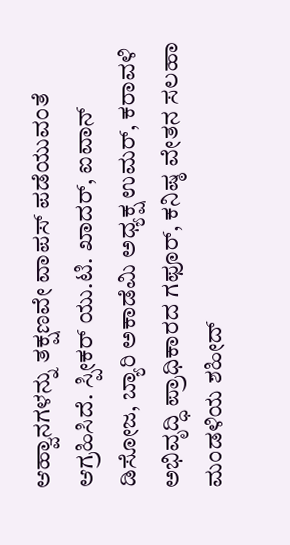ಆಹ್ವಾನಗಳನ್ನು ತಕ್ಷಣವೇ ವಾಪಸ್ ಪಡೆಯುವಂತೆ ಆಗ್ರಹಿಸಿದೆ. ಸ್ಪೀಕರ್ ಯು.ಟಿ. ಖಾದರ್, ಐವಾನ್ ಡಿಸೋಜ, ಬ್ಯಾರಿ ಅಕಾಡೆಮಿ ಅಧ್ಯಕ್ಷ ಉಮರ್, ಕರಾವಳಿ ಅಭಿವೃದ್ಧಿ ಪ್ರಾಧಿಕಾರದ ಗಫೂರ್, ಕನಿಷ್ಠ ವೇತನ ಸಲಹಾ ಮಂಡಳಿಯ ಶಹೀದ್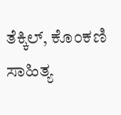ತೆಕ್ಕಿಲ್, ಕೊಂಕಣಿ ಸಾಹಿತ್ಯ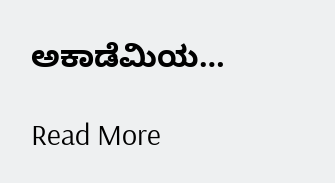ಅಕಾಡೆಮಿಯ…

Read More